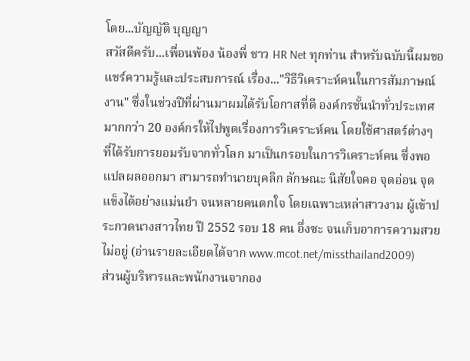โดย...บัญญัติ บุญญา
สวัสดีครับ...เพื่อนพ้อง น้องพี่ ชาว HR Net ทุกท่าน สำหรับฉบับนี้ผมขอแชร์ความรู้และประสบการณ์ เรื่อง..."วิธีวิเคราะห์คนในการสัมภาษณ์งาน" ซึ่งในช่วงปีที่ผ่านมาผมได้รับโอกาสที่ดี องค์กรชั้นนำทั่วประเทศ มากกว่า 20 องค์กรให้ไปพูดเรื่องการวิเคราะห์คน โดยใช้ศาสตร์ต่างๆ ที่ได้รับการยอมรับจากทั่วโลก มาเป็นกรอบในการวิเคราะห์คน ซึ่งพอแปลผลออกมา สามารถทำนายบุคลิก ลักษณะ นิสัยใจคอ จุดอ่อน จุดแข็งได้อย่างแม่นยำ จนหลายคนตกใจ โดยเฉพาะเหล่าสาวงาม ผู้เข้าประกวดนางสาวไทย ปี 2552 รอบ 18 คน อึ่งซะ จนเก็บอาการความสวยไม่อยู่ (อ่านรายละเอียดได้จาก www.mcot.net/missthailand2009)
ส่วนผู้บริหารและพนักงานจากอง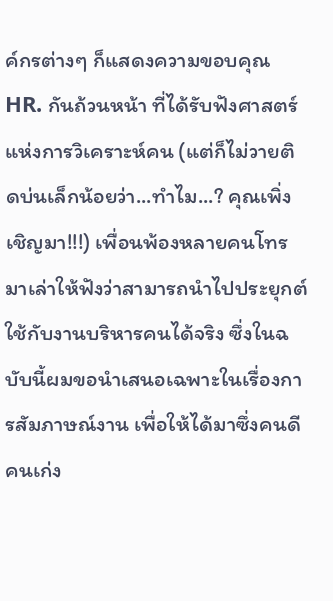ค์กรต่างๆ ก็แสดงความขอบคุณ HR. กันถ้วนหน้า ที่ได้รับฟังศาสตร์แห่งการวิเคราะห์คน (แต่ก็ไม่วายติดบ่นเล็กน้อยว่า...ทำไม...? คุณเพิ่งเชิญมา!!!) เพื่อนพ้องหลายคนโทรมาเล่าให้ฟังว่าสามารถนำไปประยุกต์ใช้กับงานบริหารคนได้จริง ซึ่งในฉบับนี้ผมขอนำเสนอเฉพาะในเรื่องการสัมภาษณ์งาน เพื่อให้ได้มาซึ่งคนดี คนเก่ง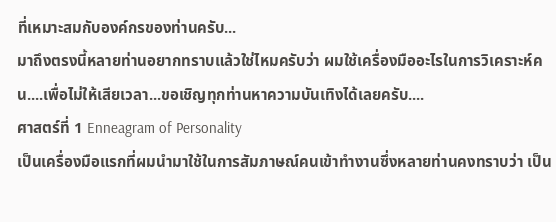ที่เหมาะสมกับองค์กรของท่านครับ...
มาถึงตรงนี้หลายท่านอยากทราบแล้วใช่ไหมครับว่า ผมใช้เครื่องมืออะไรในการวิเคราะห์คน....เพื่อไม่ให้เสียเวลา...ขอเชิญทุกท่านหาความบันเทิงได้เลยครับ....
ศาสตร์ที่ 1 Enneagram of Personality
เป็นเครื่องมือแรกที่ผมนำมาใช้ในการสัมภาษณ์คนเข้าทำงานซึ่งหลายท่านคงทราบว่า เป็น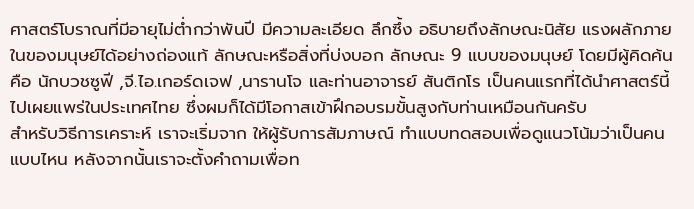ศาสตร์โบราณที่มีอายุไม่ต่ำกว่าพันปี มีความละเอียด ลึกซึ้ง อธิบายถึงลักษณะนิสัย แรงผลักภายในของมนุษย์ได้อย่างถ่องแท้ ลักษณะหรือสิ่งที่บ่งบอก ลักษณะ 9 แบบของมนุษย์ โดยมีผู้คิดค้นคือ นักบวชซูฟี ,จี.ไอ.เกอร์ดเจฟ ,นารานโจ และท่านอาจารย์ สันติกโร เป็นคนแรกที่ได้นำศาสตร์นี้ไปเผยแพร่ในประเทศไทย ซึ่งผมก็ได้มีโอกาสเข้าฝึกอบรมขั้นสูงกับท่านเหมือนกันครับ
สำหรับวิธีการเคราะห์ เราจะเริ่มจาก ให้ผู้รับการสัมภาษณ์ ทำแบบทดสอบเพื่อดูแนวโน้มว่าเป็นคนแบบไหน หลังจากนั้นเราจะตั้งคำถามเพื่อท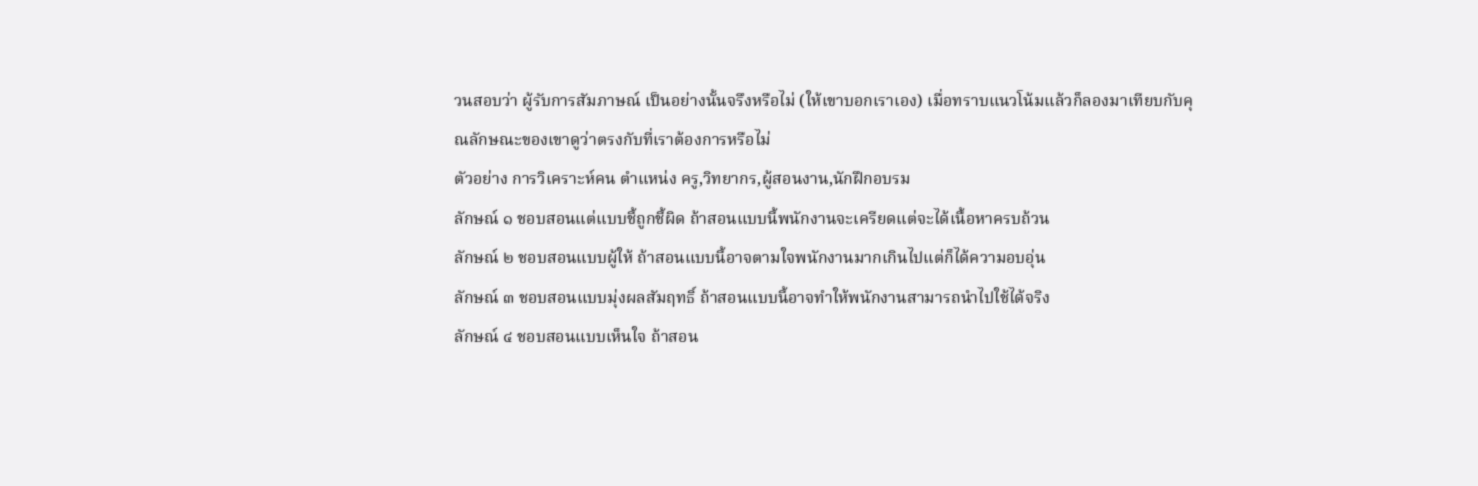วนสอบว่า ผู้รับการสัมภาษณ์ เป็นอย่างนั้นจรึงหรือไม่ (ให้เขาบอกเราเอง) เมื่อทราบแนวโน้มแล้วก็ลองมาเทียบกับคุณลักษณะของเขาดูว่าตรงกับที่เราต้องการหรือไม่
ตัวอย่าง การวิเคราะห์คน ตำแหน่ง ครู,วิทยากร,ผู้สอนงาน,นักฝึกอบรม
ลักษณ์ ๑ ชอบสอนแต่แบบชี้ถูกชี้ผิด ถ้าสอนแบบนี้พนักงานจะเครียดแต่จะได้เนื้อหาครบถ้วน
ลักษณ์ ๒ ชอบสอนแบบผู้ให้ ถ้าสอนแบบนี้อาจตามใจพนักงานมากเกินไปแต่ก็ได้ความอบอุ่น
ลักษณ์ ๓ ชอบสอนแบบมุ่งผลสัมฤทธิ์ ถ้าสอนแบบนี้อาจทำให้พนักงานสามารถนำไปใช้ได้จริง
ลักษณ์ ๔ ชอบสอนแบบเห็นใจ ถ้าสอน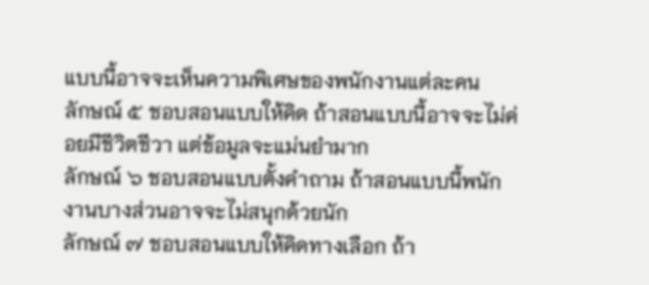แบบนี้อาจจะเห็นความพิเศษของพนักงานแต่ละคน
ลักษณ์ ๕ ชอบสอนแบบให้คิด ถ้าสอนแบบนี้อาจจะไม่ค่อยมีชีวิตชีวา แต่ข้อมูลจะแม่นยำมาก
ลักษณ์ ๖ ชอบสอนแบบตั้งคำถาม ถ้าสอนแบบนี้พนักงานบางส่วนอาจจะไม่สนุกด้วยนัก
ลักษณ์ ๗ ชอบสอนแบบให้คิดทางเลือก ถ้า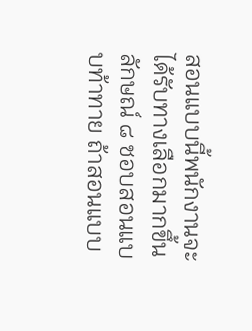สอนแบบนี้พนักงานจะได้รับทางเลือกมากขึ้น
ลักษณ์ ๘ ชอบสอนแบบท้าทาย ถ้าสอนแบบ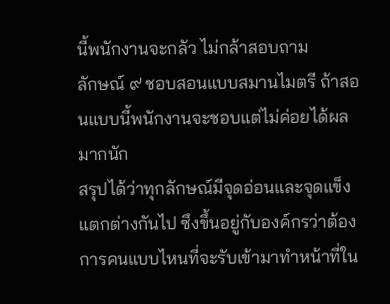นี้พนักงานจะกลัว ไม่กล้าสอบถาม
ลักษณ์ ๙ ชอบสอนแบบสมานไมตรี ถ้าสอนแบบนี้พนักงานจะชอบแต่ไม่ค่อยได้ผลมากนัก
สรุปได้ว่าทุกลักษณ์มีจุดอ่อนและจุดแข็งแตกต่างกันไป ซึงขึ้นอยู่กับองค์กรว่าต้องการคนแบบไหนที่จะรับเข้ามาทำหน้าที่ใน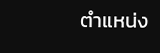ตำแหน่ง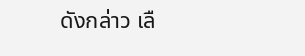ดังกล่าว เลื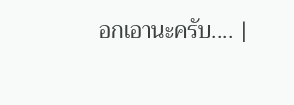อกเอานะครับ.... |